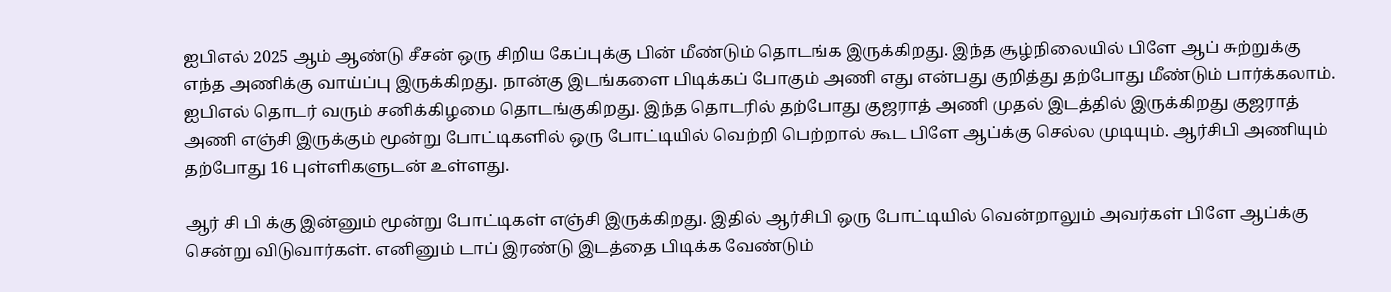ஐபிஎல் 2025 ஆம் ஆண்டு சீசன் ஒரு சிறிய கேப்புக்கு பின் மீண்டும் தொடங்க இருக்கிறது. இந்த சூழ்நிலையில் பிளே ஆப் சுற்றுக்கு எந்த அணிக்கு வாய்ப்பு இருக்கிறது. நான்கு இடங்களை பிடிக்கப் போகும் அணி எது என்பது குறித்து தற்போது மீண்டும் பார்க்கலாம்.
ஐபிஎல் தொடர் வரும் சனிக்கிழமை தொடங்குகிறது. இந்த தொடரில் தற்போது குஜராத் அணி முதல் இடத்தில் இருக்கிறது குஜராத் அணி எஞ்சி இருக்கும் மூன்று போட்டிகளில் ஒரு போட்டியில் வெற்றி பெற்றால் கூட பிளே ஆப்க்கு செல்ல முடியும். ஆர்சிபி அணியும் தற்போது 16 புள்ளிகளுடன் உள்ளது.

ஆர் சி பி க்கு இன்னும் மூன்று போட்டிகள் எஞ்சி இருக்கிறது. இதில் ஆர்சிபி ஒரு போட்டியில் வென்றாலும் அவர்கள் பிளே ஆப்க்கு சென்று விடுவார்கள். எனினும் டாப் இரண்டு இடத்தை பிடிக்க வேண்டும்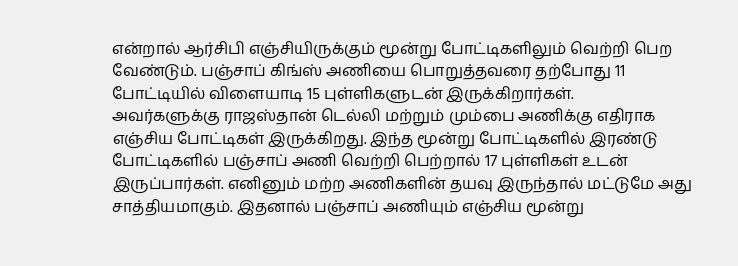என்றால் ஆர்சிபி எஞ்சியிருக்கும் மூன்று போட்டிகளிலும் வெற்றி பெற வேண்டும். பஞ்சாப் கிங்ஸ் அணியை பொறுத்தவரை தற்போது 11 போட்டியில் விளையாடி 15 புள்ளிகளுடன் இருக்கிறார்கள்.
அவர்களுக்கு ராஜஸ்தான் டெல்லி மற்றும் மும்பை அணிக்கு எதிராக எஞ்சிய போட்டிகள் இருக்கிறது. இந்த மூன்று போட்டிகளில் இரண்டு போட்டிகளில் பஞ்சாப் அணி வெற்றி பெற்றால் 17 புள்ளிகள் உடன் இருப்பார்கள். எனினும் மற்ற அணிகளின் தயவு இருந்தால் மட்டுமே அது சாத்தியமாகும். இதனால் பஞ்சாப் அணியும் எஞ்சிய மூன்று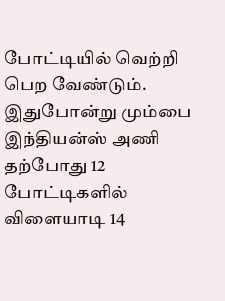போட்டியில் வெற்றி பெற வேண்டும். இதுபோன்று மும்பை இந்தியன்ஸ் அணி தற்போது 12 போட்டிகளில் விளையாடி 14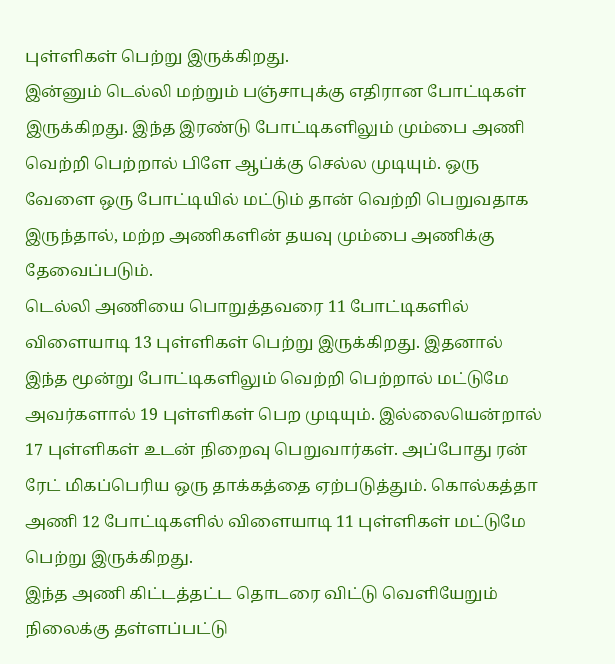புள்ளிகள் பெற்று இருக்கிறது.
இன்னும் டெல்லி மற்றும் பஞ்சாபுக்கு எதிரான போட்டிகள் இருக்கிறது. இந்த இரண்டு போட்டிகளிலும் மும்பை அணி வெற்றி பெற்றால் பிளே ஆப்க்கு செல்ல முடியும். ஒரு வேளை ஒரு போட்டியில் மட்டும் தான் வெற்றி பெறுவதாக இருந்தால், மற்ற அணிகளின் தயவு மும்பை அணிக்கு தேவைப்படும்.
டெல்லி அணியை பொறுத்தவரை 11 போட்டிகளில் விளையாடி 13 புள்ளிகள் பெற்று இருக்கிறது. இதனால் இந்த மூன்று போட்டிகளிலும் வெற்றி பெற்றால் மட்டுமே அவர்களால் 19 புள்ளிகள் பெற முடியும். இல்லையென்றால் 17 புள்ளிகள் உடன் நிறைவு பெறுவார்கள். அப்போது ரன் ரேட் மிகப்பெரிய ஒரு தாக்கத்தை ஏற்படுத்தும். கொல்கத்தா அணி 12 போட்டிகளில் விளையாடி 11 புள்ளிகள் மட்டுமே பெற்று இருக்கிறது.
இந்த அணி கிட்டத்தட்ட தொடரை விட்டு வெளியேறும் நிலைக்கு தள்ளப்பட்டு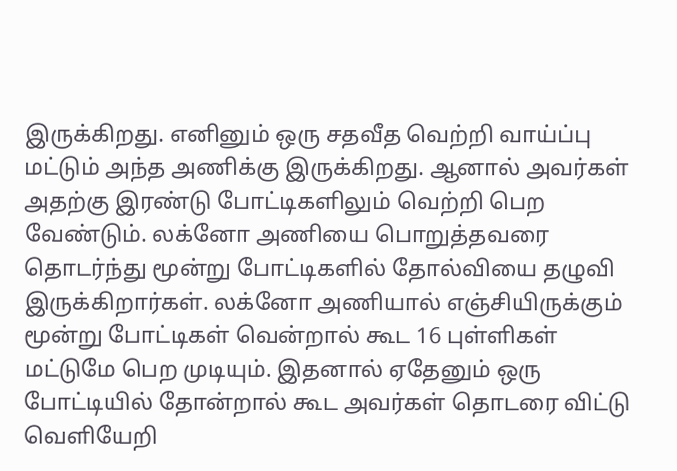இருக்கிறது. எனினும் ஒரு சதவீத வெற்றி வாய்ப்பு மட்டும் அந்த அணிக்கு இருக்கிறது. ஆனால் அவர்கள் அதற்கு இரண்டு போட்டிகளிலும் வெற்றி பெற வேண்டும். லக்னோ அணியை பொறுத்தவரை தொடர்ந்து மூன்று போட்டிகளில் தோல்வியை தழுவி இருக்கிறார்கள். லக்னோ அணியால் எஞ்சியிருக்கும் மூன்று போட்டிகள் வென்றால் கூட 16 புள்ளிகள் மட்டுமே பெற முடியும். இதனால் ஏதேனும் ஒரு போட்டியில் தோன்றால் கூட அவர்கள் தொடரை விட்டு வெளியேறி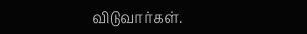விடுவார்கள்.